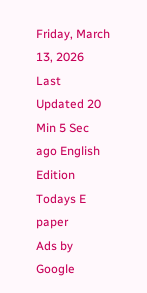Friday, March 13, 2026 Last Updated 20 Min 5 Sec ago English Edition
Todays E paper
Ads by Google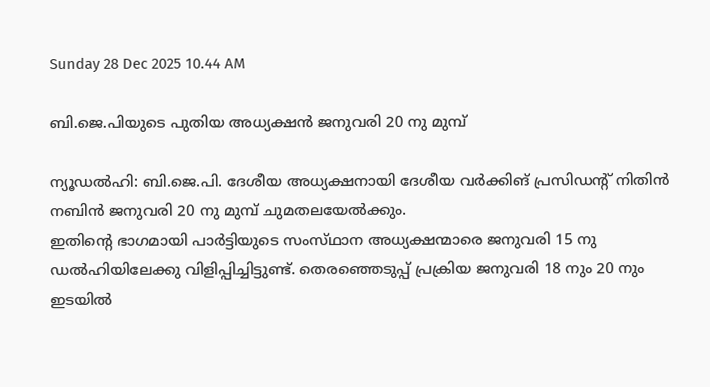Sunday 28 Dec 2025 10.44 AM

ബി.ജെ.പിയുടെ പുതിയ അധ്യക്ഷന്‍ ജനുവരി 20 നു മുമ്പ്‌

ന്യൂഡല്‍ഹി: ബി.ജെ.പി. ദേശീയ അധ്യക്ഷനായി ദേശീയ വര്‍ക്കിങ്‌ പ്രസിഡന്റ്‌ നിതിന്‍ നബിന്‍ ജനുവരി 20 നു മുമ്പ്‌ ചുമതലയേല്‍ക്കും.
ഇതിന്റെ ഭാഗമായി പാര്‍ട്ടിയുടെ സംസ്‌ഥാന അധ്യക്ഷന്മാരെ ജനുവരി 15 നു ഡല്‍ഹിയിലേക്കു വിളിപ്പിച്ചിട്ടുണ്ട്‌. തെരഞ്ഞെടുപ്പ്‌ പ്രക്രിയ ജനുവരി 18 നും 20 നും ഇടയില്‍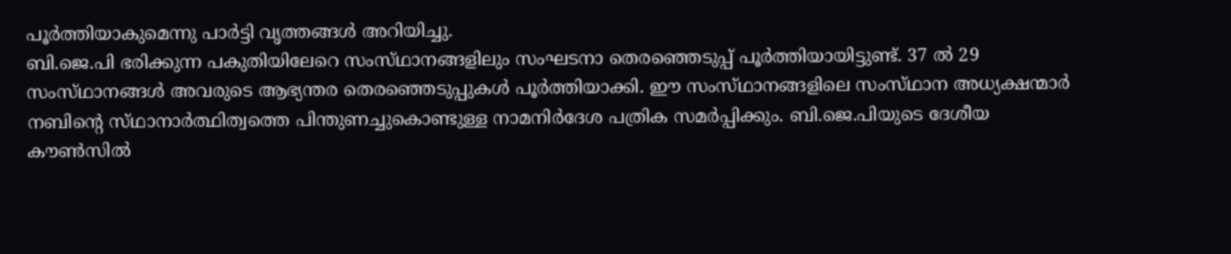പൂര്‍ത്തിയാകുമെന്നു പാര്‍ട്ടി വൃത്തങ്ങള്‍ അറിയിച്ചു.
ബി.ജെ.പി ഭരിക്കുന്ന പകുതിയിലേറെ സംസ്‌ഥാനങ്ങളിലും സംഘടനാ തെരഞ്ഞെടുപ്പ്‌ പൂര്‍ത്തിയായിട്ടുണ്ട്‌. 37 ല്‍ 29 സംസ്‌ഥാനങ്ങള്‍ അവരുടെ ആഭ്യന്തര തെരഞ്ഞെടുപ്പുകള്‍ പൂര്‍ത്തിയാക്കി. ഈ സംസ്‌ഥാനങ്ങളിലെ സംസ്‌ഥാന അധ്യക്ഷന്മാര്‍ നബിന്റെ സ്‌ഥാനാര്‍ത്ഥിത്വത്തെ പിന്തുണച്ചുകൊണ്ടുള്ള നാമനിര്‍ദേശ പത്രിക സമര്‍പ്പിക്കും. ബി.ജെ.പിയുടെ ദേശീയ കൗണ്‍സില്‍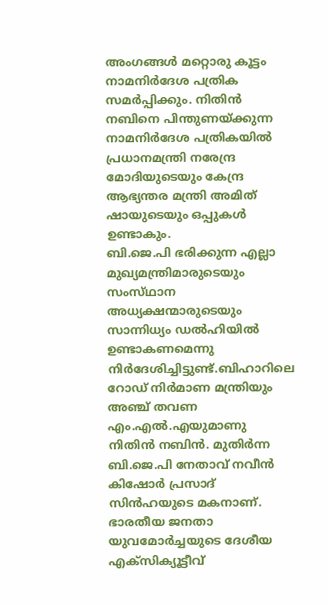അംഗങ്ങള്‍ മറ്റൊരു കൂട്ടം നാമനിര്‍ദേശ പത്രിക സമര്‍പ്പിക്കും. നിതിന്‍ നബിനെ പിന്തുണയ്‌ക്കുന്ന നാമനിര്‍ദേശ പത്രികയില്‍ പ്രധാനമന്ത്രി നരേന്ദ്ര മോദിയുടെയും കേന്ദ്ര ആഭ്യന്തര മന്ത്രി അമിത്‌ ഷായുടെയും ഒപ്പുകള്‍ ഉണ്ടാകും.
ബി.ജെ.പി ഭരിക്കുന്ന എല്ലാ മുഖ്യമന്ത്രിമാരുടെയും സംസ്‌ഥാന അധ്യക്ഷന്മാരുടെയും സാന്നിധ്യം ഡല്‍ഹിയില്‍ ഉണ്ടാകണമെന്നു നിര്‍ദേശിച്ചിട്ടുണ്ട്‌.ബിഹാറിലെ റോഡ്‌ നിര്‍മാണ മന്ത്രിയും അഞ്ച്‌ തവണ എം.എല്‍.എയുമാണു നിതിന്‍ നബിന്‍. മുതിര്‍ന്ന ബി.ജെ.പി നേതാവ്‌ നവീന്‍ കിഷോര്‍ പ്രസാദ്‌ സിന്‍ഹയുടെ മകനാണ്‌. ഭാരതീയ ജനതാ യുവമോര്‍ച്ചയുടെ ദേശീയ എക്‌സിക്യൂട്ടീവ്‌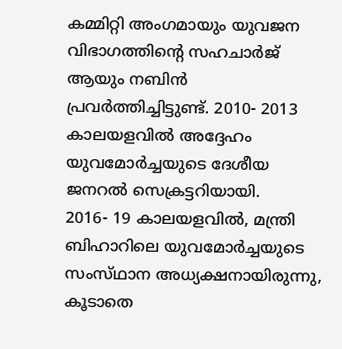കമ്മിറ്റി അംഗമായും യുവജന വിഭാഗത്തിന്റെ സഹചാര്‍ജ്‌ ആയും നബിന്‍ പ്രവര്‍ത്തിച്ചിട്ടുണ്ട്‌. 2010- 2013 കാലയളവില്‍ അദ്ദേഹം യുവമോര്‍ച്ചയുടെ ദേശീയ ജനറല്‍ സെക്രട്ടറിയായി.
2016- 19 കാലയളവില്‍, മന്ത്രി ബിഹാറിലെ യുവമോര്‍ച്ചയുടെ സംസ്‌ഥാന അധ്യക്ഷനായിരുന്നു, കൂടാതെ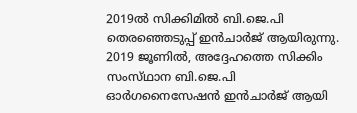2019ല്‍ സിക്കിമില്‍ ബി.ജെ.പി തെരഞ്ഞെടുപ്പ്‌ ഇന്‍ചാര്‍ജ്‌ ആയിരുന്നു. 2019 ജൂണില്‍, അദ്ദേഹത്തെ സിക്കിം സംസ്‌ഥാന ബി.ജെ.പി ഓര്‍ഗനൈസേഷന്‍ ഇന്‍ചാര്‍ജ്‌ ആയി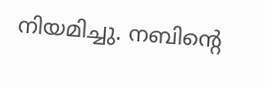നിയമിച്ചു. നബിന്റെ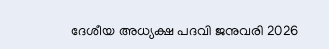ദേശീയ അധ്യക്ഷ പദവി ജനുവരി 2026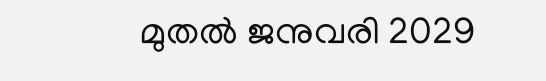മുതല്‍ ജനുവരി 2029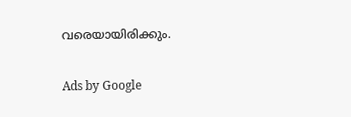വരെയായിരിക്കും.

Ads by Google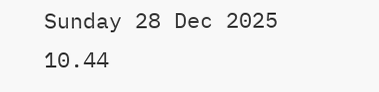Sunday 28 Dec 2025 10.44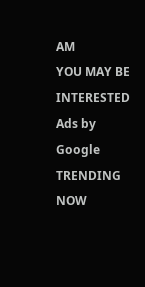AM
YOU MAY BE INTERESTED
Ads by Google
TRENDING NOW